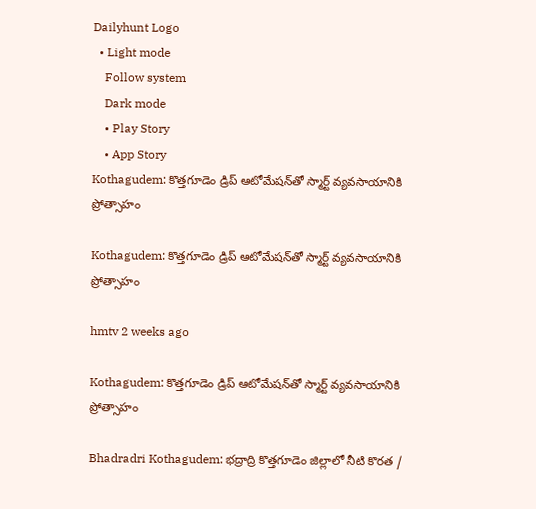Dailyhunt Logo
  • Light mode
    Follow system
    Dark mode
    • Play Story
    • App Story
Kothagudem: కొత్తగూడెం డ్రిప్ ఆటోమేషన్‌తో స్మార్ట్ వ్యవసాయానికి ప్రోత్సాహం

Kothagudem: కొత్తగూడెం డ్రిప్ ఆటోమేషన్‌తో స్మార్ట్ వ్యవసాయానికి ప్రోత్సాహం

hmtv 2 weeks ago

Kothagudem: కొత్తగూడెం డ్రిప్ ఆటోమేషన్‌తో స్మార్ట్ వ్యవసాయానికి ప్రోత్సాహం

Bhadradri Kothagudem: భద్రాద్రి కొత్తగూడెం జిల్లాలో నీటి కొరత /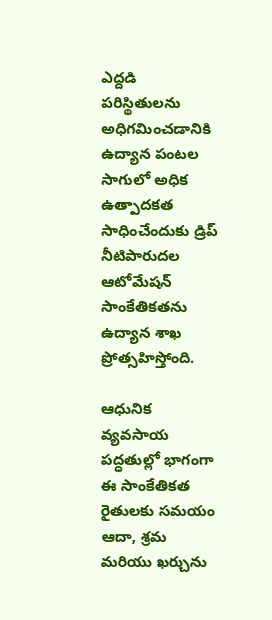ఎద్దడి పరిస్థితులను అధిగమించడానికి ఉద్యాన పంటల సాగులో అధిక ఉత్పాదకత సాధించేందుకు డ్రిప్ నీటిపారుదల ఆటోమేషన్ సాంకేతికతను ఉద్యాన శాఖ ప్రోత్సహిస్తోంది.

ఆధునిక వ్యవసాయ పద్ధతుల్లో భాగంగా ఈ సాంకేతికత రైతులకు సమయం ఆదా, శ్రమ మరియు ఖర్చును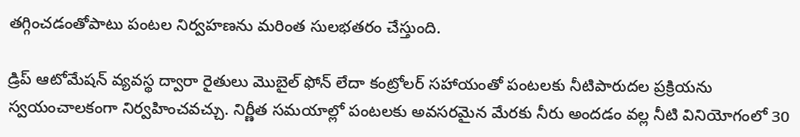తగ్గించడంతోపాటు పంటల నిర్వహణను మరింత సులభతరం చేస్తుంది.

డ్రిప్ ఆటోమేషన్ వ్యవస్థ ద్వారా రైతులు మొబైల్ ఫోన్ లేదా కంట్రోలర్ సహాయంతో పంటలకు నీటిపారుదల ప్రక్రియను స్వయంచాలకంగా నిర్వహించవచ్చు. నిర్ణీత సమయాల్లో పంటలకు అవసరమైన మేరకు నీరు అందడం వల్ల నీటి వినియోగంలో 30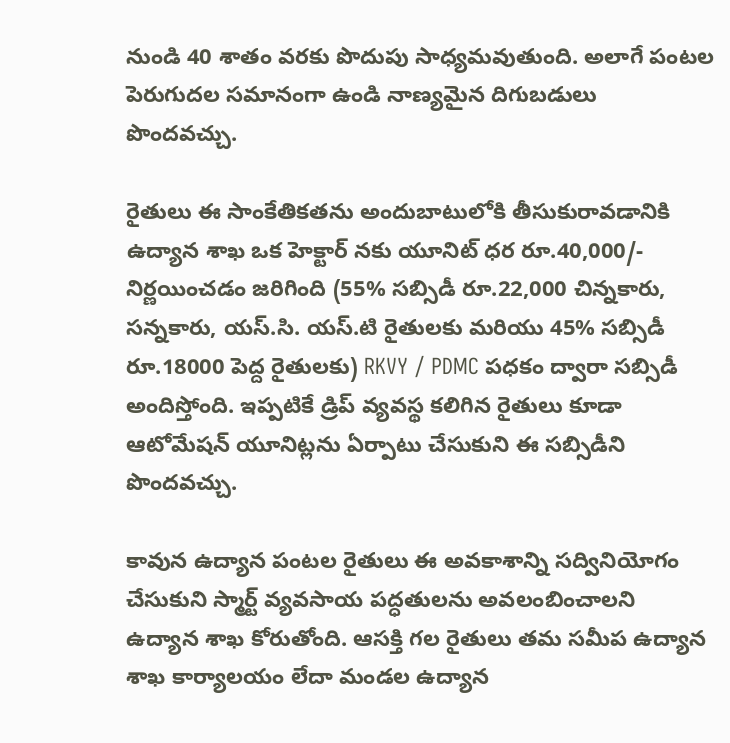నుండి 40 శాతం వరకు పొదుపు సాధ్యమవుతుంది. అలాగే పంటల పెరుగుదల సమానంగా ఉండి నాణ్యమైన దిగుబడులు పొందవచ్చు.

రైతులు ఈ సాంకేతికతను అందుబాటులోకి తీసుకురావడానికి ఉద్యాన శాఖ ఒక హెక్టార్ నకు యూనిట్ ధర రూ.40,000/- నిర్ణయించడం జరిగింది (55% సబ్సిడీ రూ.22,000 చిన్నకారు, సన్నకారు, యస్.సి. యస్.టి రైతులకు మరియు 45% సబ్సిడీ రూ.18000 పెద్ద రైతులకు) RKVY / PDMC పధకం ద్వారా సబ్సిడీ అందిస్తోంది. ఇప్పటికే డ్రిప్ వ్యవస్థ కలిగిన రైతులు కూడా ఆటోమేషన్ యూనిట్లను ఏర్పాటు చేసుకుని ఈ సబ్సిడీని పొందవచ్చు.

కావున ఉద్యాన పంటల రైతులు ఈ అవకాశాన్ని సద్వినియోగం చేసుకుని స్మార్ట్ వ్యవసాయ పద్ధతులను అవలంబించాలని ఉద్యాన శాఖ కోరుతోంది. ఆసక్తి గల రైతులు తమ సమీప ఉద్యాన శాఖ కార్యాలయం లేదా మండల ఉద్యాన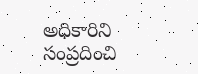అధికారిని సంప్రదించి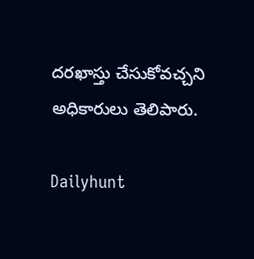దరఖాస్తు చేసుకోవచ్చని అధికారులు తెలిపారు.

Dailyhunt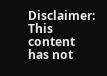Disclaimer: This content has not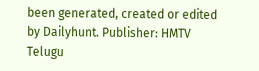been generated, created or edited by Dailyhunt. Publisher: HMTV Telugu